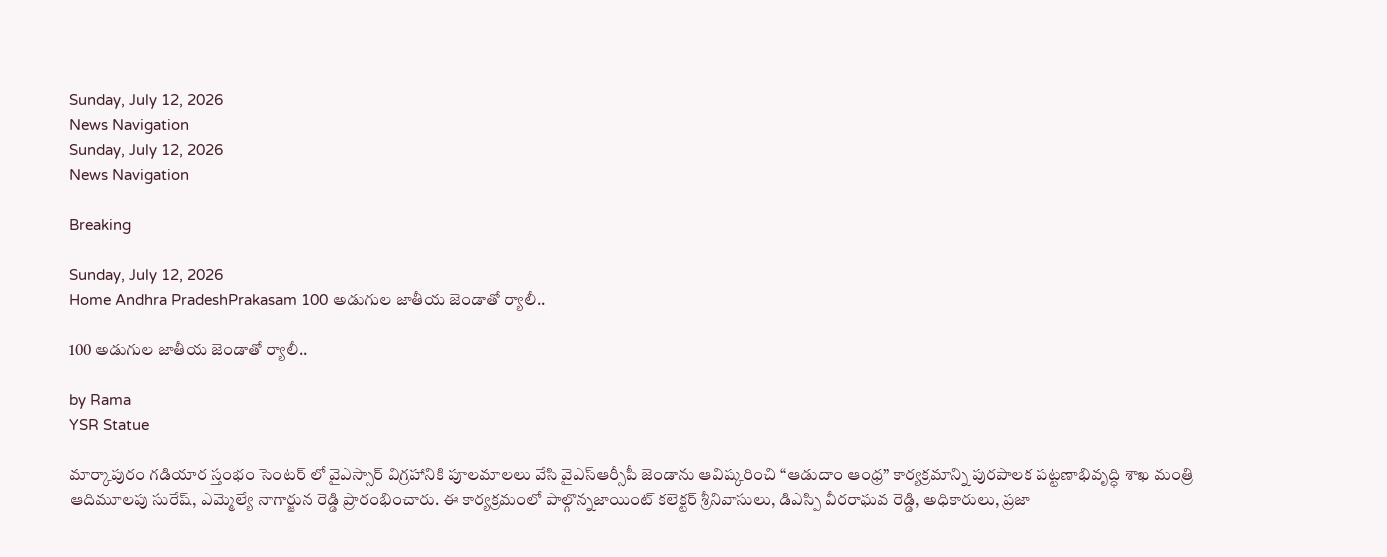Sunday, July 12, 2026
News Navigation
Sunday, July 12, 2026
News Navigation

Breaking

Sunday, July 12, 2026
Home Andhra PradeshPrakasam 100 అడుగుల జాతీయ జెండాతో ర్యాలీ..

100 అడుగుల జాతీయ జెండాతో ర్యాలీ..

by Rama
YSR Statue

మార్కాపురం గడియార స్తంభం సెంటర్ లో వైఎస్సార్ విగ్రహానికి పూలమాలలు వేసి వైఎస్ఆర్సీపీ జెండాను ఆవిష్కరించి “ఆడుదాం ఆంధ్ర” కార్యక్రమాన్ని పురపాలక పట్టణాభివృద్ధి శాఖ మంత్రి ఆదిమూలపు సురేష్, ఎమ్మెల్యే నాగార్జున రెడ్డి ప్రారంభించారు. ఈ కార్యక్రమంలో పాల్గొన్నజాయింట్ కలెక్టర్ శ్రీనివాసులు, డిఎస్పి వీరరాఘవ రెడ్డి, అధికారులు, ప్రజా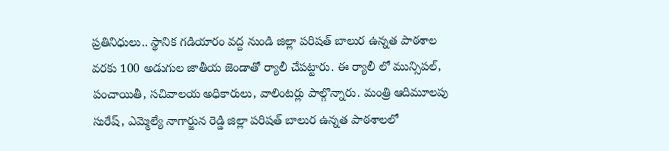ప్రతినిధులు.. స్థానిక గడియారం వద్ద నుండి జిల్లా పరిషత్ బాలుర ఉన్నత పాఠశాల వరకు 100 అడుగుల జాతీయ జెండాతో ర్యాలీ చేపట్టారు. ఈ ర్యాలీ లో మున్సిపల్, పంచాయితీ, సచివాలయ అధికారులు, వాలింటర్లు పాల్గొన్నారు. మంత్రి ఆదిమూలపు సురేష్, ఎమ్మెల్యే నాగార్జున రెడ్డి జిల్లా పరిషత్ బాలుర ఉన్నత పాఠశాలలో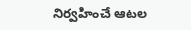నిర్వహించే ఆటల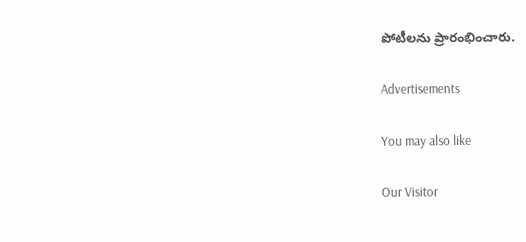పోటీలను ప్రారంభించారు.

Advertisements

You may also like

Our Visitor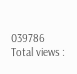039786
Total views :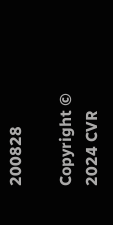200828

Copyright © 2024 CVR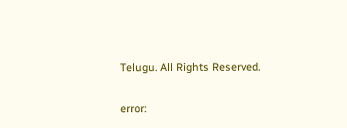Telugu. All Rights Reserved.

error: